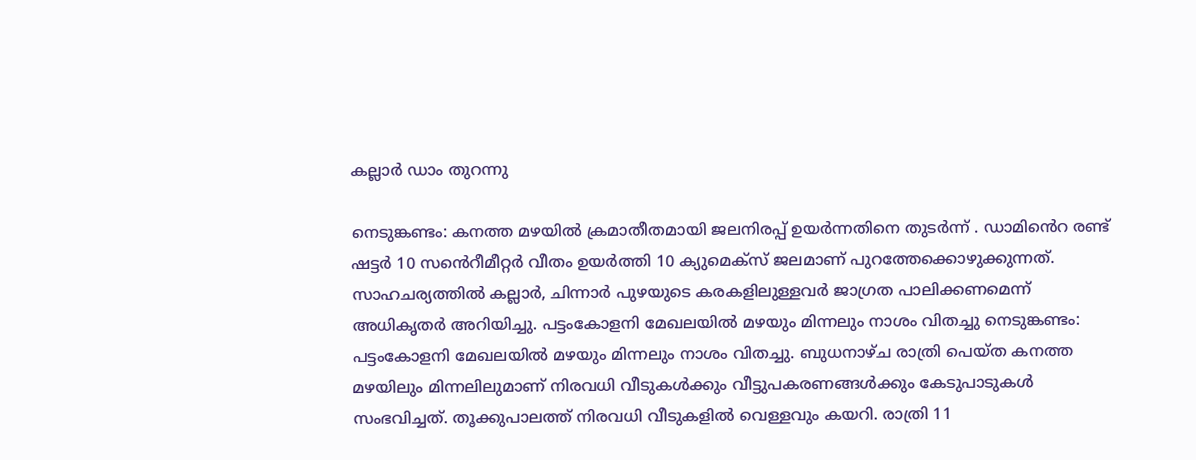കല്ലാര്‍ ഡാം തുറന്നു

നെടുങ്കണ്ടം: കനത്ത മഴയില്‍ ക്രമാതീതമായി ജലനിരപ്പ് ഉയര്‍ന്നതിനെ തുടര്‍ന്ന് . ഡാമിൻെറ രണ്ട് ഷട്ടർ 10 സൻെറീമീറ്റർ വീതം ഉയർത്തി 10 ക്യുമെക്സ് ജലമാണ് പുറത്തേക്കൊഴുക്കുന്നത്. സാഹചര്യത്തിൽ കല്ലാർ, ചിന്നാർ പുഴയുടെ കരകളിലുള്ളവർ ജാഗ്രത പാലിക്കണമെന്ന് അധികൃതർ അറിയിച്ചു. പട്ടംകോളനി മേഖലയില്‍ മഴയും മിന്നലും നാശം വിതച്ചു നെടുങ്കണ്ടം: പട്ടംകോളനി മേഖലയില്‍ മഴയും മിന്നലും നാശം വിതച്ചു. ബുധനാഴ്ച രാത്രി പെയ്ത കനത്ത മഴയിലും മിന്നലിലുമാണ് നിരവധി വീടുകള്‍ക്കും വീട്ടുപകരണങ്ങള്‍ക്കും കേടുപാടുകള്‍ സംഭവിച്ചത്. തൂക്കുപാലത്ത് നിരവധി വീടുകളില്‍ വെള്ളവും കയറി. രാത്രി 11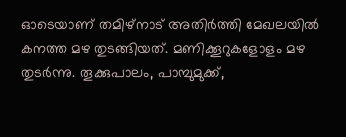ഓടെയാണ് തമിഴ്നാട് അതിര്‍ത്തി മേഖലയില്‍ കനത്ത മഴ തുടങ്ങിയത്. മണിക്കൂറുകളോളം മഴ തുടര്‍ന്നു. തൂക്കുപാലം, പാമ്പുമുക്ക്,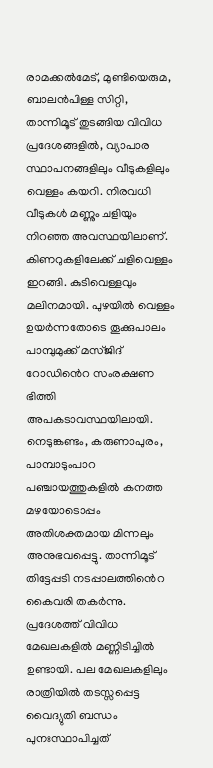രാമക്കല്‍മേട്, മുണ്ടിയെരുമ, ബാലന്‍പിള്ള സിറ്റി, താന്നിമൂട് തുടങ്ങിയ വിവിധ പ്രദേശങ്ങളില്‍, വ്യാപാര സ്ഥാപനങ്ങളിലും വീടുകളിലും വെള്ളം കയറി. നിരവധി വീടുകള്‍ മണ്ണും ചളിയും നിറഞ്ഞ അവസ്ഥയിലാണ്. കിണറുകളിലേക്ക് ചളിവെള്ളം ഇറങ്ങി. കുടിവെള്ളവും മലിനമായി. പുഴയിൽ വെള്ളം ഉയർന്നതോടെ തൂക്കുപാലം പാമ്പുമുക്ക് മസ്ജിദ് റോഡിൻെറ സംരക്ഷണ ഭിത്തി അപകടാവസ്ഥയിലായി. നെടുങ്കണ്ടം, കരുണാപുരം, പാമ്പാടുംപാറ പഞ്ചായത്തുകളില്‍ കനത്ത മഴയോടൊപ്പം അതിശക്തമായ മിന്നലും അനുഭവപ്പെട്ടു. താന്നിമൂട് തിട്ടേപ്പടി നടപ്പാലത്തിൻെറ കൈവരി തകര്‍ന്നു. പ്രദേശത്ത് വിവിധ മേഖലകളില്‍ മണ്ണിടിച്ചില്‍ ഉണ്ടായി. പല മേഖലകളിലും രാത്രിയില്‍ തടസ്സപ്പെട്ട വൈദ്യുതി ബന്ധം പുനഃസ്ഥാപിച്ചത്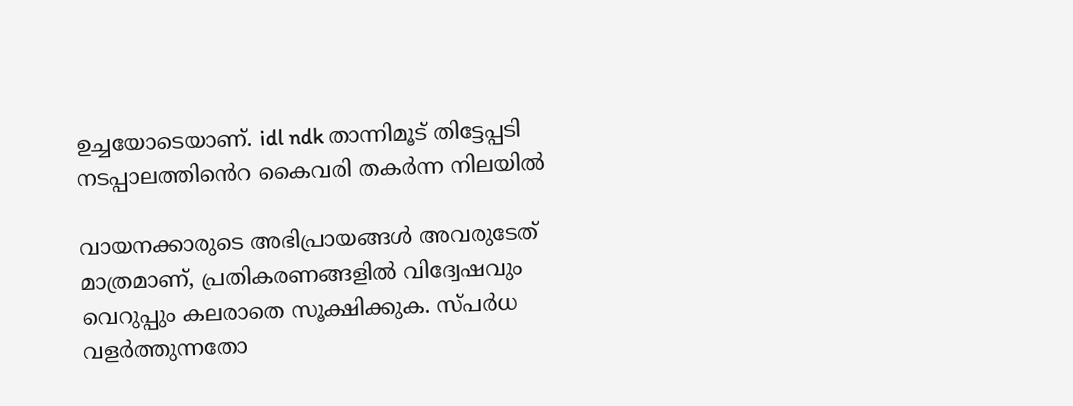ഉച്ചയോടെയാണ്. idl ndk താന്നിമൂട് തിട്ടേപ്പടി നടപ്പാലത്തിൻെറ കൈവരി തകര്‍ന്ന നിലയില്‍

വായനക്കാരുടെ അഭിപ്രായങ്ങള്‍ അവരുടേത് മാത്രമാണ്, പ്രതികരണങ്ങളിൽ വിദ്വേഷവും വെറുപ്പും കലരാതെ സൂക്ഷിക്കുക. സ്പർധ വളർത്തുന്നതോ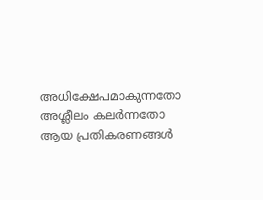അധിക്ഷേപമാകുന്നതോ അശ്ലീലം കലർന്നതോ ആയ പ്രതികരണങ്ങൾ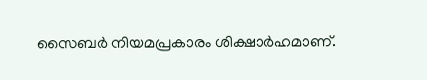സൈബർ നിയമപ്രകാരം ശിക്ഷാർഹമാണ്.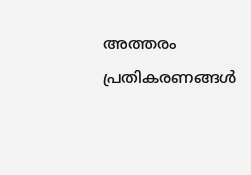അത്തരം പ്രതികരണങ്ങൾ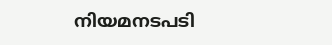നിയമനടപടി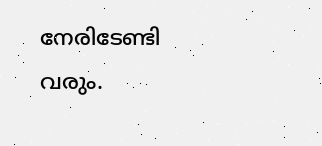നേരിടേണ്ടി വരും.